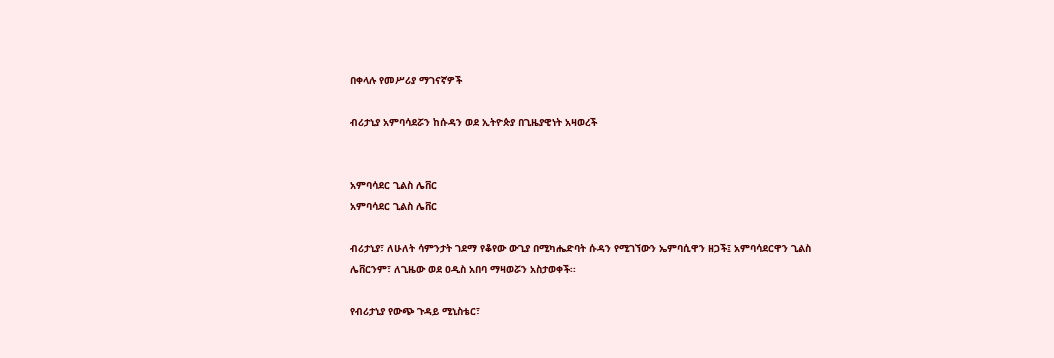በቀላሉ የመሥሪያ ማገናኛዎች

ብሪታኒያ አምባሳደሯን ከሱዳን ወደ ኢትዮጵያ በጊዜያዊነት አዛወረች


አምባሳደር ጊልስ ሌቨር
አምባሳደር ጊልስ ሌቨር

ብሪታኒያ፣ ለሁለት ሳምንታት ገደማ የቆየው ውጊያ በሚካሔድባት ሱዳን የሚገኘውን ኤምባሲዋን ዘጋች፤ አምባሳደርዋን ጊልስ ሌቨርንም፣ ለጊዜው ወደ ዐዲስ አበባ ማዛወሯን አስታወቀች፡፡

የብሪታኒያ የውጭ ጉዳይ ሚኒስቴር፣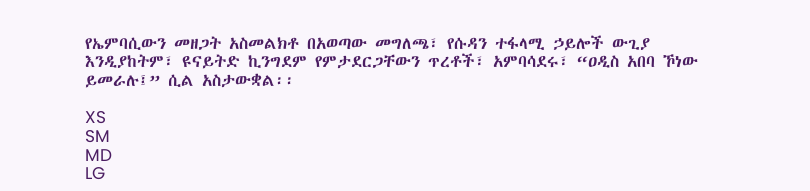የኤምባሲውን መዘጋት አስመልክቶ በአወጣው መግለጫ፣ የሱዳን ተፋላሚ ኃይሎች ውጊያ እንዲያከትም፣ ዩናይትድ ኪንግደም የምታደርጋቸውን ጥረቶች፣ አምባሳደሩ፣ “ዐዲስ አበባ ኾነው ይመራሉ፤” ሲል አስታውቋል፡፡

XS
SM
MD
LG